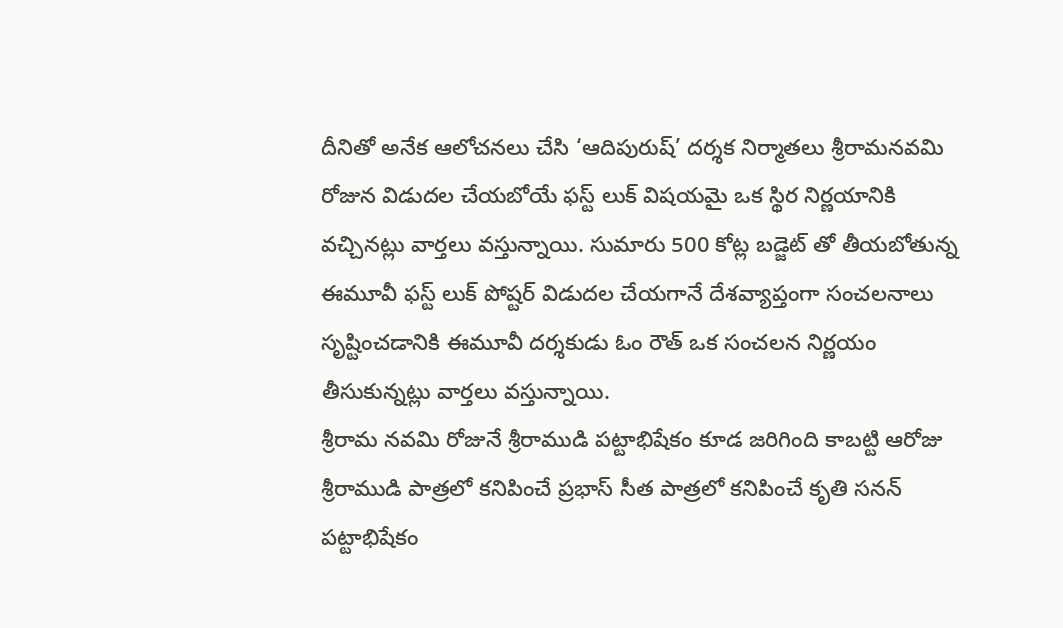దీనితో అనేక ఆలోచనలు చేసి ‘ఆదిపురుష్’ దర్శక నిర్మాతలు శ్రీరామనవమి రోజున విడుదల చేయబోయే ఫస్ట్ లుక్ విషయమై ఒక స్థిర నిర్ణయానికి వచ్చినట్లు వార్తలు వస్తున్నాయి. సుమారు 500 కోట్ల బడ్జెట్ తో తీయబోతున్న ఈమూవీ ఫస్ట్ లుక్ పోష్టర్ విడుదల చేయగానే దేశవ్యాప్తంగా సంచలనాలు సృష్టించడానికి ఈమూవీ దర్శకుడు ఓం రౌత్ ఒక సంచలన నిర్ణయం తీసుకున్నట్లు వార్తలు వస్తున్నాయి.
శ్రీరామ నవమి రోజునే శ్రీరాముడి పట్టాభిషేకం కూడ జరిగింది కాబట్టి ఆరోజు శ్రీరాముడి పాత్రలో కనిపించే ప్రభాస్ సీత పాత్రలో కనిపించే కృతి సనన్ పట్టాభిషేకం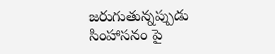జరుగుతున్నప్పుడు సింహాసనం పై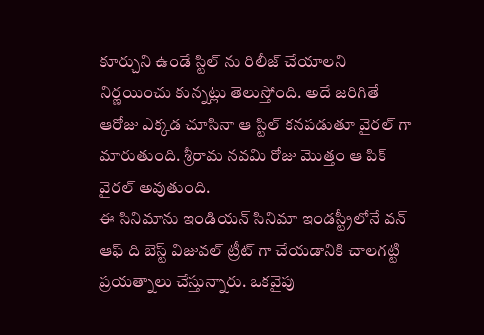కూర్చుని ఉండే స్టిల్ ను రిలీజ్ చేయాలని నిర్ణయించు కున్నట్లు తెలుస్తోంది. అదే జరిగితే ఆరోజు ఎక్కడ చూసినా ఆ స్టిల్ కనపడుతూ వైరల్ గా మారుతుంది. శ్రీరామ నవమి రోజు మొత్తం ఆ పిక్ వైరల్ అవుతుంది.
ఈ సినిమాను ఇండియన్ సినిమా ఇండస్ట్రీలోనే వన్ ఆఫ్ ది బెస్ట్ విజువల్ ట్రీట్ గా చేయడానికి చాలగట్టి ప్రయత్నాలు చేస్తున్నారు. ఒకవైపు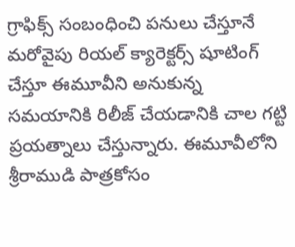గ్రాఫిక్స్ సంబంధించి పనులు చేస్తూనే మరోవైపు రియల్ క్యారెక్టర్స్ షూటింగ్ చేస్తూ ఈమూవీని అనుకున్న సమయానికి రిలీజ్ చేయడానికి చాల గట్టి ప్రయత్నాలు చేస్తున్నారు. ఈమూవీలోని శ్రీరాముడి పాత్రకోసం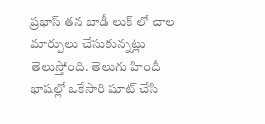ప్రభాస్ తన బాడీ లుక్ లో చాల మార్పులు చేసుకున్నట్లు తెలుస్తోంది. తెలుగు హిందీ భాషల్లో ఒకేసారి షూట్ చేసి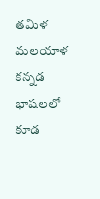తమిళ మలయాళ కన్నడ భాషలలో కూడ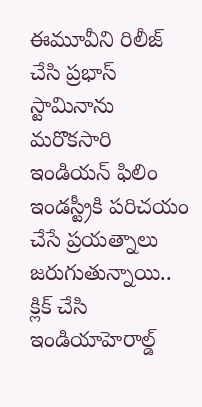ఈమూవీని రిలీజ్ చేసి ప్రభాస్ స్టామినాను మరొకసారి ఇండియన్ ఫిలిం ఇండస్ట్రీకి పరిచయం చేసే ప్రయత్నాలు జరుగుతున్నాయి..
క్లిక్ చేసి ఇండియాహెరాల్డ్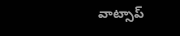వాట్సాప్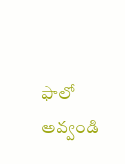ఫాలో అవ్వండి